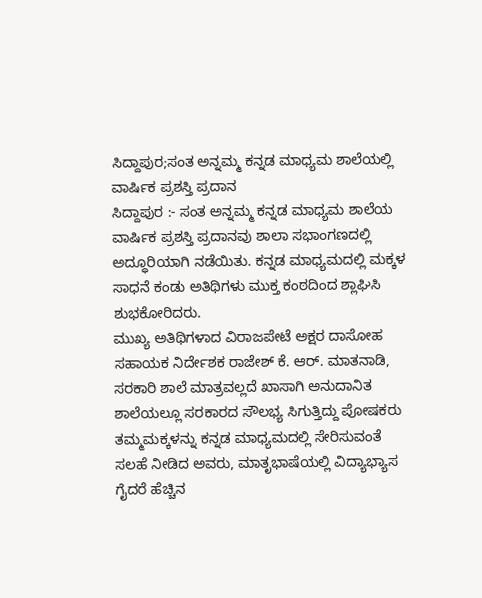ಸಿದ್ದಾಪುರ;ಸಂತ ಅನ್ನಮ್ಮ ಕನ್ನಡ ಮಾಧ್ಯಮ ಶಾಲೆಯಲ್ಲಿ ವಾರ್ಷಿಕ ಪ್ರಶಸ್ತಿ ಪ್ರದಾನ
ಸಿದ್ದಾಪುರ :- ಸಂತ ಅನ್ನಮ್ಮ ಕನ್ನಡ ಮಾಧ್ಯಮ ಶಾಲೆಯ ವಾರ್ಷಿಕ ಪ್ರಶಸ್ತಿ ಪ್ರದಾನವು ಶಾಲಾ ಸಭಾಂಗಣದಲ್ಲಿ ಅದ್ಧೂರಿಯಾಗಿ ನಡೆಯಿತು. ಕನ್ನಡ ಮಾಧ್ಯಮದಲ್ಲಿ ಮಕ್ಕಳ ಸಾಧನೆ ಕಂಡು ಅತಿಥಿಗಳು ಮುಕ್ತ ಕಂಠದಿಂದ ಶ್ಲಾಘಿಸಿ ಶುಭಕೋರಿದರು.
ಮುಖ್ಯ ಅತಿಥಿಗಳಾದ ವಿರಾಜಪೇಟೆ ಅಕ್ಷರ ದಾಸೋಹ ಸಹಾಯಕ ನಿರ್ದೇಶಕ ರಾಜೇಶ್ ಕೆ. ಆರ್. ಮಾತನಾಡಿ, ಸರಕಾರಿ ಶಾಲೆ ಮಾತ್ರವಲ್ಲದೆ ಖಾಸಾಗಿ ಅನುದಾನಿತ ಶಾಲೆಯಲ್ಲೂ ಸರಕಾರದ ಸೌಲಭ್ಯ ಸಿಗುತ್ತಿದ್ದು ಪೋಷಕರು ತಮ್ಮಮಕ್ಕಳನ್ನು ಕನ್ನಡ ಮಾಧ್ಯಮದಲ್ಲಿ ಸೇರಿಸುವಂತೆ ಸಲಹೆ ನೀಡಿದ ಅವರು, ಮಾತೃಭಾಷೆಯಲ್ಲಿ ವಿದ್ಯಾಭ್ಯಾಸ ಗೈದರೆ ಹೆಚ್ಚಿನ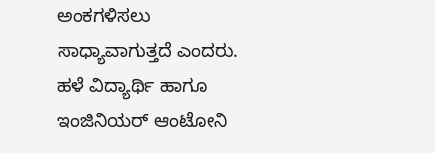ಅಂಕಗಳಿಸಲು ಸಾಧ್ಯಾವಾಗುತ್ತದೆ ಎಂದರು.
ಹಳೆ ವಿದ್ಯಾರ್ಥಿ ಹಾಗೂ ಇಂಜಿನಿಯರ್ ಆಂಟೋನಿ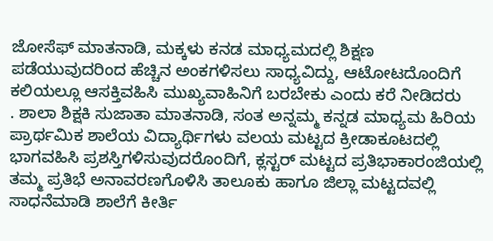ಜೋಸೆಫ್ ಮಾತನಾಡಿ, ಮಕ್ಕಳು ಕನಡ ಮಾಧ್ಯಮದಲ್ಲಿ ಶಿಕ್ಷಣ ಪಡೆಯುವುದರಿಂದ ಹೆಚ್ಚಿನ ಅಂಕಗಳಿಸಲು ಸಾಧ್ಯವಿದ್ದು, ಆಟೋಟದೊಂದಿಗೆ ಕಲಿಯಲ್ಲೂ ಆಸಕ್ತಿವಹಿಸಿ ಮುಖ್ಯವಾಹಿನಿಗೆ ಬರಬೇಕು ಎಂದು ಕರೆ ನೀಡಿದರು
. ಶಾಲಾ ಶಿಕ್ಷಕಿ ಸುಜಾತಾ ಮಾತನಾಡಿ, ಸಂತ ಅನ್ನಮ್ಮ ಕನ್ನಡ ಮಾಧ್ಯಮ ಹಿರಿಯ ಪ್ರಾರ್ಥಮಿಕ ಶಾಲೆಯ ವಿದ್ಯಾರ್ಥಿಗಳು ವಲಯ ಮಟ್ಟದ ಕ್ರೀಡಾಕೂಟದಲ್ಲಿ ಭಾಗವಹಿಸಿ ಪ್ರಶಸ್ತಿಗಳಿಸುವುದರೊಂದಿಗೆ, ಕ್ಲಸ್ಟರ್ ಮಟ್ಟದ ಪ್ರತಿಭಾಕಾರಂಜಿಯಲ್ಲಿ ತಮ್ಮ ಪ್ರತಿಭೆ ಅನಾವರಣಗೊಳಿಸಿ ತಾಲೂಕು ಹಾಗೂ ಜಿಲ್ಲಾ ಮಟ್ಟದವಲ್ಲಿ ಸಾಧನೆಮಾಡಿ ಶಾಲೆಗೆ ಕೀರ್ತಿ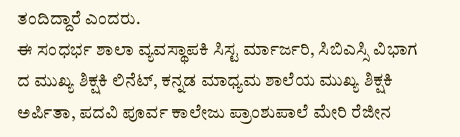ತಂದಿದ್ದಾರೆ ಎಂದರು.
ಈ ಸಂಧರ್ಭ ಶಾಲಾ ವ್ಯವಸ್ಥಾಪಕಿ ಸಿಸ್ಟ ರ್ಮಾರ್ಜರಿ, ಸಿಬಿಎಸ್ಸಿ ವಿಭಾಗ ದ ಮುಖ್ಯ ಶಿಕ್ಷಕಿ ಲಿನೆಟ್, ಕನ್ನಡ ಮಾಧ್ಯಮ ಶಾಲೆಯ ಮುಖ್ಯ ಶಿಕ್ಷಕಿ ಅರ್ಪಿತಾ, ಪದವಿ ಪೂರ್ವ ಕಾಲೇಜು ಪ್ರಾಂಶುಪಾಲೆ ಮೇರಿ ರೆಜೀನ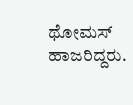ಥೋಮಸ್ ಹಾಜರಿದ್ದರು.